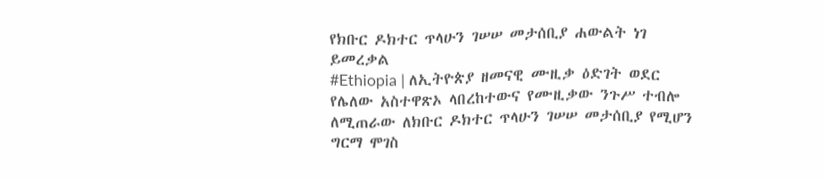የክቡር ዶክተር ጥላሁን ገሠሠ መታሰቢያ ሐውልት ነገ ይመረቃል
#Ethiopia | ለኢትዮጵያ ዘመናዊ ሙዚቃ ዕድገት ወደር የሌለው አስተዋጽኦ ላበረከተውና የሙዚቃው ንጉሥ ተብሎ ለሚጠራው ለክቡር ዶክተር ጥላሁን ገሠሠ መታሰቢያ የሚሆን ግርማ ሞገስ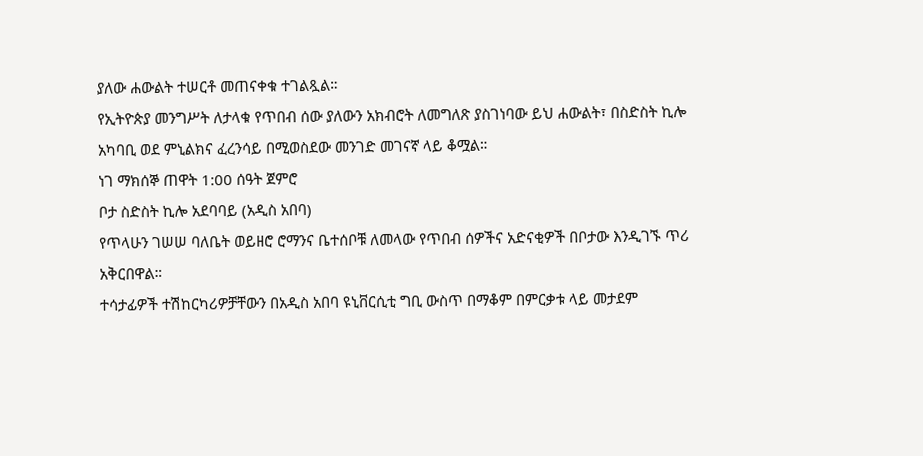ያለው ሐውልት ተሠርቶ መጠናቀቁ ተገልጿል።
የኢትዮጵያ መንግሥት ለታላቁ የጥበብ ሰው ያለውን አክብሮት ለመግለጽ ያስገነባው ይህ ሐውልት፣ በስድስት ኪሎ አካባቢ ወደ ምኒልክና ፈረንሳይ በሚወስደው መንገድ መገናኛ ላይ ቆሟል።
ነገ ማክሰኞ ጠዋት 1:00 ሰዓት ጀምሮ
ቦታ ስድስት ኪሎ አደባባይ (አዲስ አበባ)
የጥላሁን ገሠሠ ባለቤት ወይዘሮ ሮማንና ቤተሰቦቹ ለመላው የጥበብ ሰዎችና አድናቂዎች በቦታው እንዲገኙ ጥሪ አቅርበዋል።
ተሳታፊዎች ተሽከርካሪዎቻቸውን በአዲስ አበባ ዩኒቨርሲቲ ግቢ ውስጥ በማቆም በምርቃቱ ላይ መታደም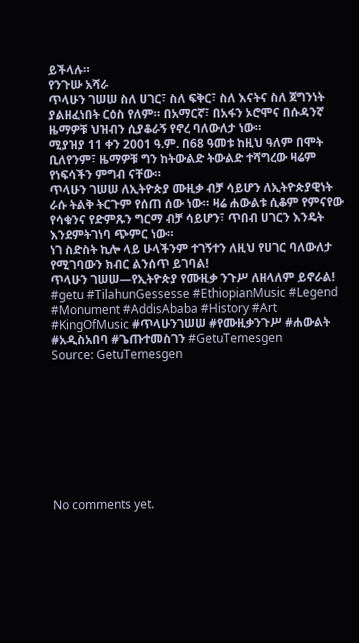ይችላሉ።
የንጉሡ አሻራ
ጥላሁን ገሠሠ ስለ ሀገር፣ ስለ ፍቅር፣ ስለ እናትና ስለ ጀግንነት ያልዘፈነበት ርዕስ የለም። በአማርኛ፣ በአፋን ኦሮሞና በሱዳንኛ ዜማዎቹ ህዝብን ሲያቆራኝ የኖረ ባለውለታ ነው።
ሚያዝያ 11 ቀን 2001 ዓ.ም. በ68 ዓመቱ ከዚህ ዓለም በሞት ቢለየንም፣ ዜማዎቹ ግን ከትውልድ ትውልድ ተሻግረው ዛሬም የነፍሳችን ምግብ ናቸው።
ጥላሁን ገሠሠ ለኢትዮጵያ ሙዚቃ ብቻ ሳይሆን ለኢትዮጵያዊነት ራሱ ትልቅ ትርጉም የሰጠ ሰው ነው። ዛሬ ሐውልቱ ሲቆም የምናየው የሳቁንና የድምጹን ግርማ ብቻ ሳይሆን፣ ጥበብ ሀገርን እንዴት እንደምትገነባ ጭምር ነው።
ነገ ስድስት ኪሎ ላይ ሁላችንም ተገኝተን ለዚህ የሀገር ባለውለታ የሚገባውን ክብር ልንሰጥ ይገባል!
ጥላሁን ገሠሠ—የኢትዮጵያ የሙዚቃ ንጉሥ ለዘላለም ይኖራል!
#getu #TilahunGessesse #EthiopianMusic #Legend #Monument #AddisAbaba #History #Art #KingOfMusic #ጥላሁንገሠሠ #የሙዚቃንጉሥ #ሐውልት #አዲስአበባ #ጌጡተመስገን #GetuTemesgen
Source: GetuTemesgen









No comments yet.